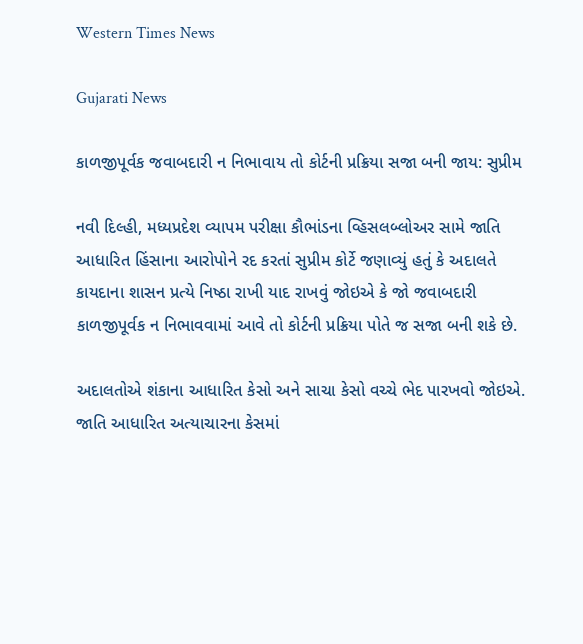Western Times News

Gujarati News

કાળજીપૂર્વક જવાબદારી ન નિભાવાય તો કોર્ટની પ્રક્રિયા સજા બની જાય: સુપ્રીમ

નવી દિલ્હી, મધ્યપ્રદેશ વ્યાપમ પરીક્ષા કૌભાંડના વ્હિસલબ્લોઅર સામે જાતિ આધારિત હિંસાના આરોપોને રદ કરતાં સુપ્રીમ કોર્ટે જણાવ્યું હતું કે અદાલતે કાયદાના શાસન પ્રત્યે નિષ્ઠા રાખી યાદ રાખવું જોઇએ કે જો જવાબદારી કાળજીપૂર્વક ન નિભાવવામાં આવે તો કોર્ટની પ્રક્રિયા પોતે જ સજા બની શકે છે.

અદાલતોએ શંકાના આધારિત કેસો અને સાચા કેસો વચ્ચે ભેદ પારખવો જોઇએ. જાતિ આધારિત અત્યાચારના કેસમાં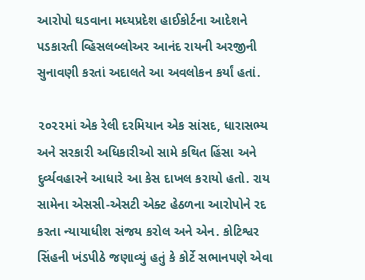આરોપો ઘડવાના મધ્યપ્રદેશ હાઈકોર્ટના આદેશને પડકારતી વ્હિસલબ્લોઅર આનંદ રાયની અરજીની સુનાવણી કરતાં અદાલતે આ અવલોકન કર્યાં હતાં.

૨૦૨૨માં એક રેલી દરમિયાન એક સાંસદ, ધારાસભ્ય અને સરકારી અધિકારીઓ સામે કથિત હિંસા અને દુર્વ્યવહારને આધારે આ કેસ દાખલ કરાયો હતો. રાય સામેના એસસી-એસટી એક્ટ હેઠળના આરોપોને રદ કરતા ન્યાયાધીશ સંજય કરોલ અને એન. કોટિશ્વર સિંહની ખંડપીઠે જણાવ્યું હતું કે કોર્ટે સભાનપણે એવા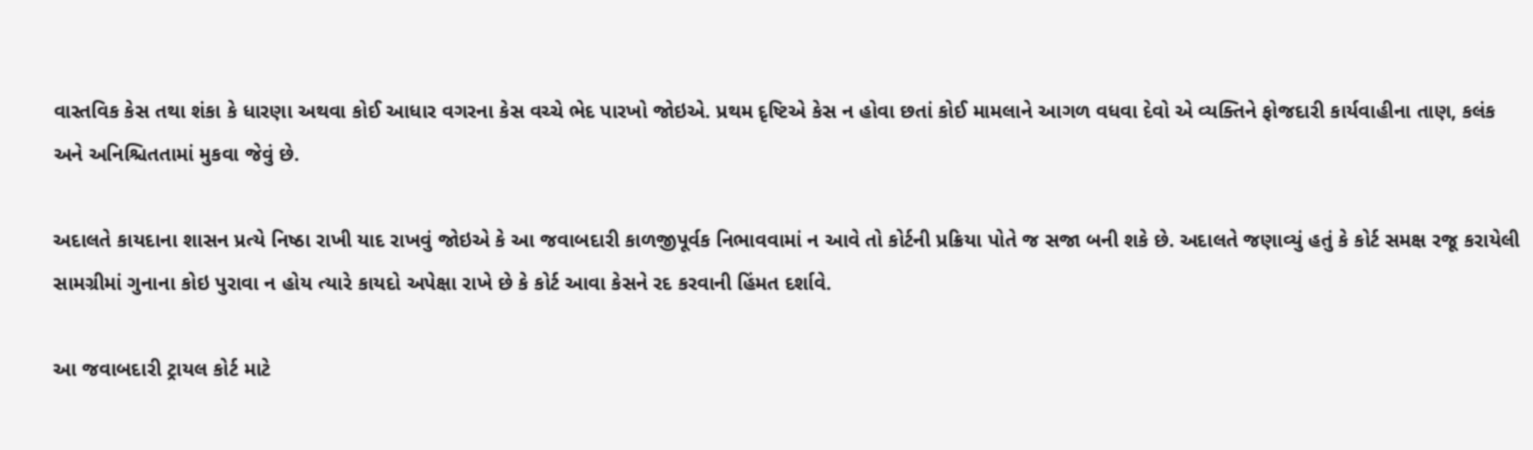વાસ્તવિક કેસ તથા શંકા કે ધારણા અથવા કોઈ આધાર વગરના કેસ વચ્ચે ભેદ પારખો જોઇએ. પ્રથમ દૃષ્ટિએ કેસ ન હોવા છતાં કોઈ મામલાને આગળ વધવા દેવો એ વ્યક્તિને ફોજદારી કાર્યવાહીના તાણ, કલંક અને અનિશ્ચિતતામાં મુકવા જેવું છે.

અદાલતે કાયદાના શાસન પ્રત્યે નિષ્ઠા રાખી યાદ રાખવું જોઇએ કે આ જવાબદારી કાળજીપૂર્વક નિભાવવામાં ન આવે તો કોર્ટની પ્રક્રિયા પોતે જ સજા બની શકે છે. અદાલતે જણાવ્યું હતું કે કોર્ટ સમક્ષ રજૂ કરાયેલી સામગ્રીમાં ગુનાના કોઇ પુરાવા ન હોય ત્યારે કાયદો અપેક્ષા રાખે છે કે કોર્ટ આવા કેસને રદ કરવાની હિંમત દર્શાવે.

આ જવાબદારી ટ્રાયલ કોર્ટ માટે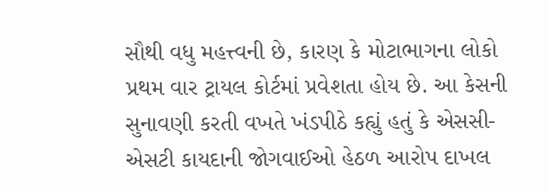સૌથી વધુ મહત્ત્વની છે, કારણ કે મોટાભાગના લોકો પ્રથમ વાર ટ્રાયલ કોર્ટમાં પ્રવેશતા હોય છે. આ કેસની સુનાવણી કરતી વખતે ખંડપીઠે કહ્યું હતું કે એસસી-એસટી કાયદાની જોગવાઈઓ હેઠળ આરોપ દાખલ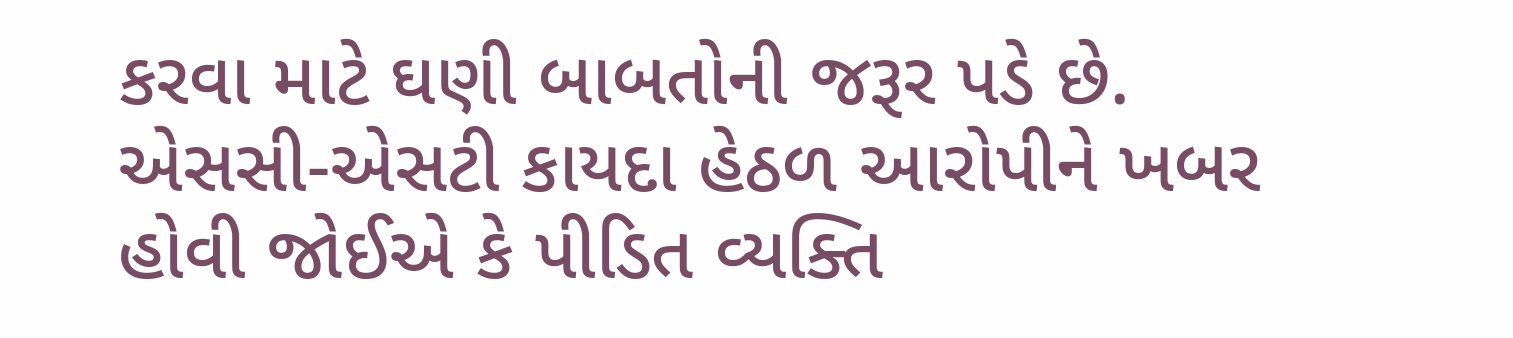કરવા માટે ઘણી બાબતોની જરૂર પડે છે. એસસી-એસટી કાયદા હેઠળ આરોપીને ખબર હોવી જોઈએ કે પીડિત વ્યક્તિ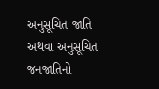અનુસૂચિત જાતિ અથવા અનુસૂચિત જનજાતિનો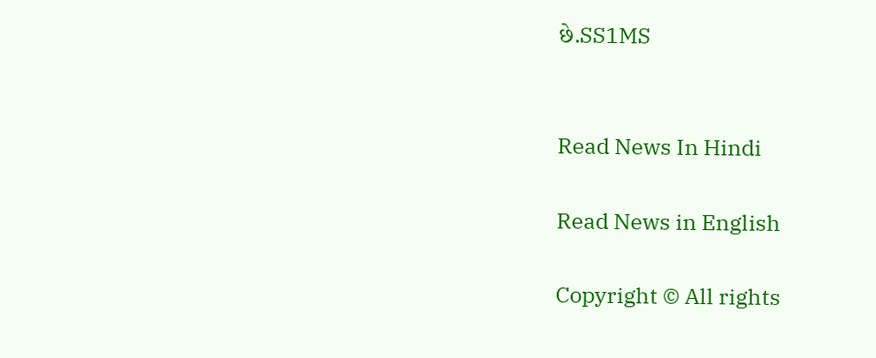છે.SS1MS


Read News In Hindi

Read News in English

Copyright © All rights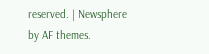reserved. | Newsphere by AF themes.